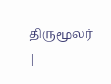திருமூலர் |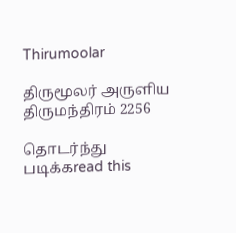Thirumoolar

திருமூலர் அருளிய
திருமந்திரம் 2256

தொடர்ந்து படிக்கread this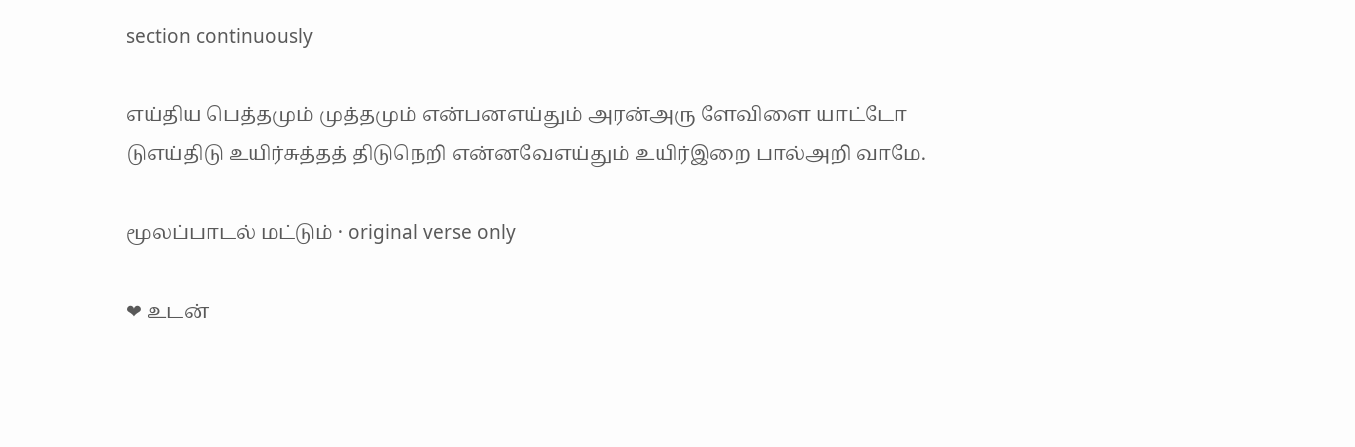section continuously

எய்திய பெத்தமும் முத்தமும் என்பனஎய்தும் அரன்அரு ளேவிளை யாட்டோ டுஎய்திடு உயிர்சுத்தத் திடுநெறி என்னவேஎய்தும் உயிர்இறை பால்அறி வாமே.

மூலப்பாடல் மட்டும் · original verse only

❤ உடன்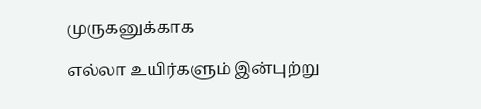முருகனுக்காக

எல்லா உயிர்களும் இன்புற்று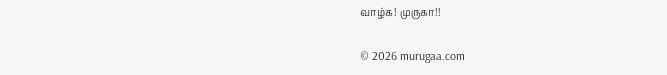வாழ்க! முருகா!!

© 2026 murugaa.com